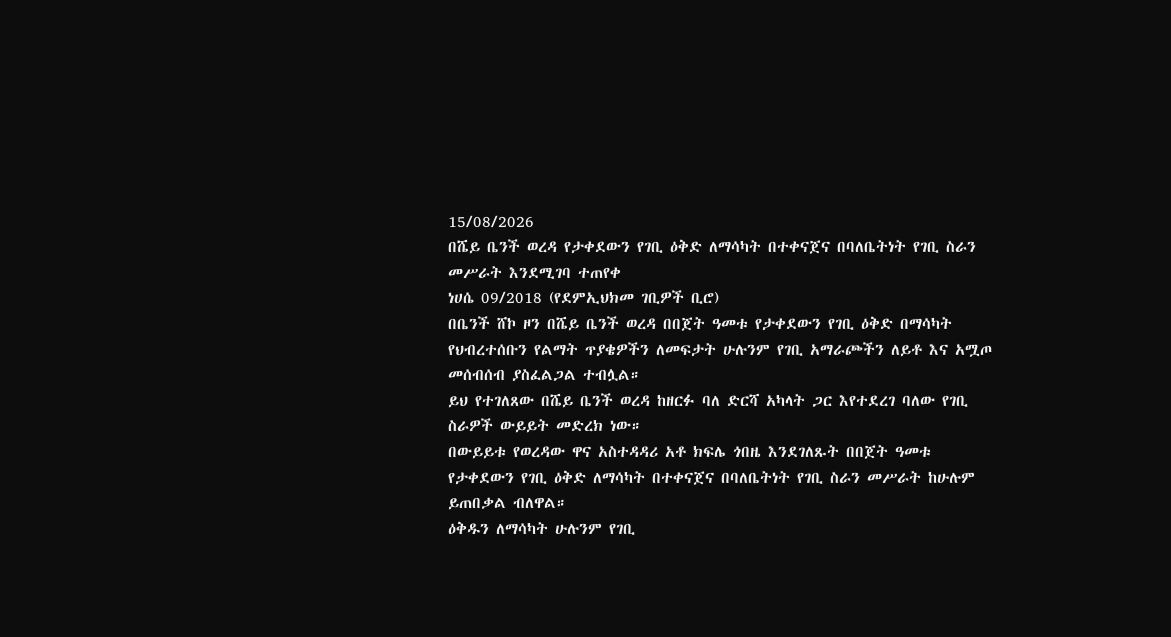15/08/2026
በሼይ ቤንች ወረዳ የታቀደውን የገቢ ዕቅድ ለማሳካት በተቀናጀና በባለቤትነት የገቢ ስራን መሥራት እንደሚገባ ተጠየቀ
ነሀሴ 09/2018 (የደምኢህክመ ገቢዎች ቢሮ)
በቤንች ሸኮ ዞን በሼይ ቤንች ወረዳ በበጀት ዓመቱ የታቀደውን የገቢ ዕቅድ በማሳካት የህብረተሰቡን የልማት ጥያቄዎችን ለመፍታት ሁሉንም የገቢ አማራጮችን ለይቶ እና አሟጦ መሰብሰብ ያስፈልጋል ተብሏል።
ይህ የተገለጸው በሼይ ቤንች ወረዳ ከዘርፉ ባለ ድርሻ አካላት ጋር እየተደረገ ባለው የገቢ ስራዎች ውይይት መድረክ ነው።
በውይይቱ የወረዳው ዋና አስተዳዳሪ አቶ ክፍሌ ጎበዜ እንደገለጹት በበጀት ዓመቱ የታቀደውን የገቢ ዕቅድ ለማሳካት በተቀናጀና በባለቤትነት የገቢ ስራን መሥራት ከሁሉም ይጠበቃል ብለዋል።
ዕቅዱን ለማሳካት ሁሉንም የገቢ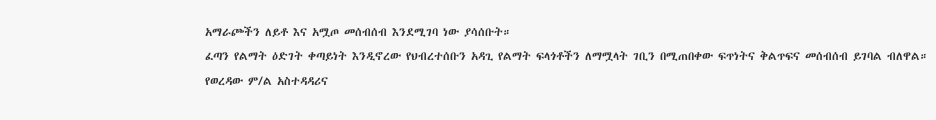አማራጮችን ለይቶ እና አሟጦ መሰብሰብ እንደሚገባ ነው ያሳሰቡት።
ፈጣን የልማት ዕድገት ቀጣይነት እንዲኖረው የህብረተሰቡን አዳጊ የልማት ፍላጎቶችን ለማሟላት ገቢን በሚጠበቀው ፍጥነትና ቅልጥፍና መሰብሰብ ይገባል ብለዋል።
የወረዳው ም/ል አስተዳዳሪና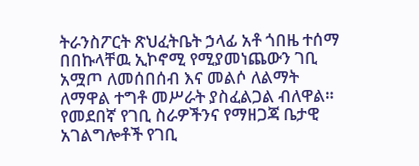ትራንስፖርት ጽህፈትቤት ኃላፊ አቶ ጎበዜ ተሰማ በበኩላቸዉ ኢኮኖሚ የሚያመነጨውን ገቢ አሟጦ ለመሰበሰብ እና መልሶ ለልማት ለማዋል ተግቶ መሥራት ያስፈልጋል ብለዋል።
የመደበኛ የገቢ ስራዎችንና የማዘጋጃ ቤታዊ አገልግሎቶች የገቢ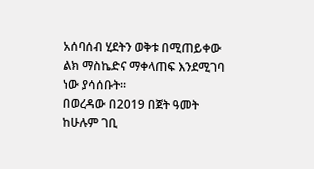አሰባሰብ ሂደትን ወቅቱ በሚጠይቀው ልክ ማስኬድና ማቀላጠፍ እንደሚገባ ነው ያሳሰቡት።
በወረዳው በ2019 በጀት ዓመት ከሁሉም ገቢ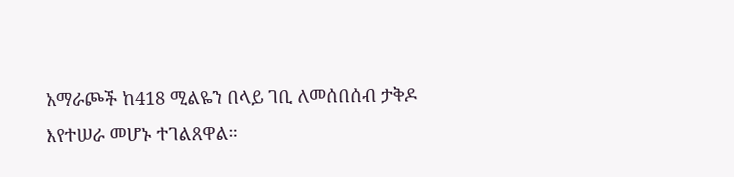አማራጮች ከ418 ሚልዬን በላይ ገቢ ለመሰበሰብ ታቅዶ እየተሠራ መሆኑ ተገልጸዋል።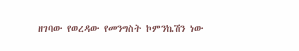ዘገባው የወረዳው የመንግስት ኮምንኬሽን ነው